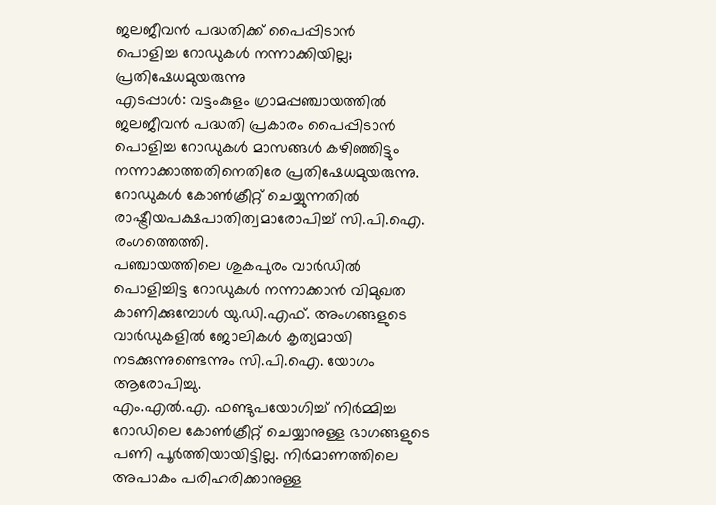ജലജീവൻ പദ്ധതിക്ക് പൈപ്പിടാൻ
പൊളിച്ച റോഡുകൾ നന്നാക്കിയില്ല; പ്രതിഷേധമുയരുന്നു
എടപ്പാൾ: വട്ടംകുളം ഗ്രാമപ്പഞ്ചായത്തിൽ ജലജീവൻ പദ്ധതി പ്രകാരം പൈപ്പിടാൻ പൊളിച്ച റോഡുകൾ മാസങ്ങൾ കഴിഞ്ഞിട്ടും നന്നാക്കാത്തതിനെതിരേ പ്രതിഷേധമുയരുന്നു.
റോഡുകൾ കോൺക്രീറ്റ് ചെയ്യുന്നതിൽ രാഷ്ട്രീയപക്ഷപാതിത്വമാരോപിച്ച് സി.പി.ഐ. രംഗത്തെത്തി.
പഞ്ചായത്തിലെ ശുകപുരം വാർഡിൽ പൊളിച്ചിട്ട റോഡുകൾ നന്നാക്കാൻ വിമുഖത കാണിക്കുമ്പോൾ യു.ഡി.എഫ്. അംഗങ്ങളുടെ വാർഡുകളിൽ ജോലികൾ കൃത്യമായി നടക്കുന്നുണ്ടെന്നും സി.പി.ഐ. യോഗം ആരോപിച്ചു.
എം.എൽ.എ. ഫണ്ടുപയോഗിച്ച് നിർമ്മിച്ച റോഡിലെ കോൺക്രീറ്റ് ചെയ്യാനുള്ള ഭാഗങ്ങളുടെ പണി പൂർത്തിയായിട്ടില്ല. നിർമാണത്തിലെ അപാകം പരിഹരിക്കാനുള്ള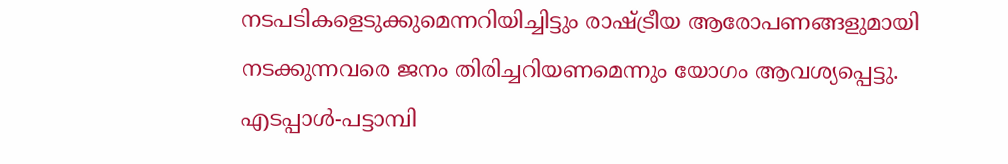നടപടികളെടുക്കുമെന്നറിയിച്ചിട്ടും രാഷ്ട്രീയ ആരോപണങ്ങളുമായി നടക്കുന്നവരെ ജനം തിരിച്ചറിയണമെന്നും യോഗം ആവശ്യപ്പെട്ടു.
എടപ്പാൾ-പട്ടാമ്പി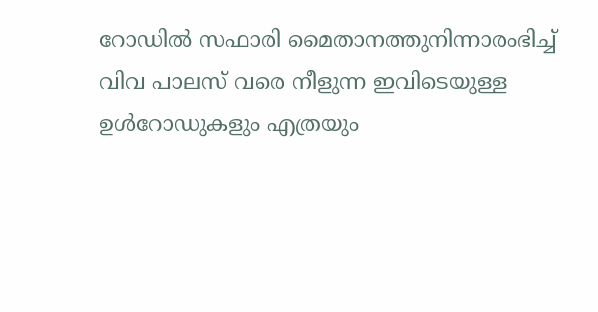റോഡിൽ സഫാരി മൈതാനത്തുനിന്നാരംഭിച്ച് വിവ പാലസ് വരെ നീളുന്ന ഇവിടെയുള്ള ഉൾറോഡുകളും എത്രയും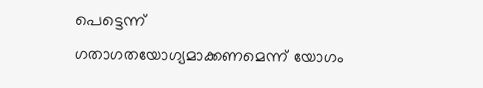പെട്ടെന്ന് ഗതാഗതയോഗ്യമാക്കണമെന്ന് യോഗം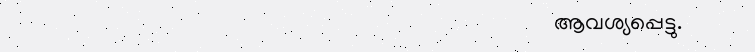ആവശ്യപ്പെട്ടു.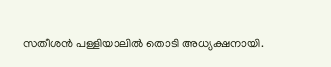സതീശൻ പള്ളിയാലിൽ തൊടി അധ്യക്ഷനായി.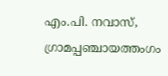എം.പി. നവാസ്, ഗ്രാമപ്പഞ്ചായത്തംഗം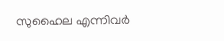സുഹൈല എന്നിവർ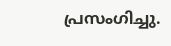പ്രസംഗിച്ചു.